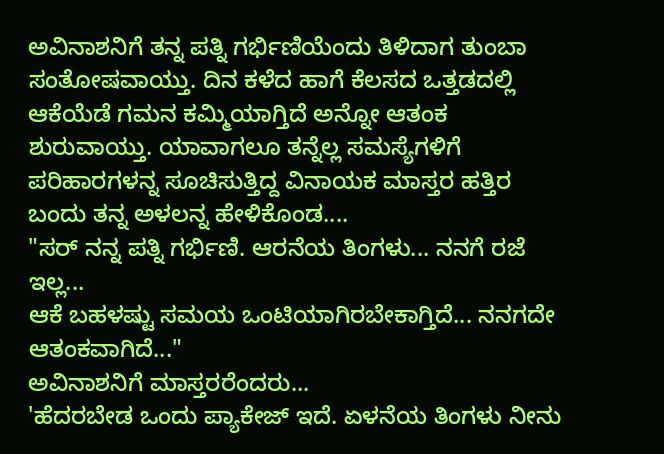ಅವಿನಾಶನಿಗೆ ತನ್ನ ಪತ್ನಿ ಗರ್ಭಿಣಿಯೆಂದು ತಿಳಿದಾಗ ತುಂಬಾ ಸಂತೋಷವಾಯ್ತು. ದಿನ ಕಳೆದ ಹಾಗೆ ಕೆಲಸದ ಒತ್ತಡದಲ್ಲಿ ಆಕೆಯೆಡೆ ಗಮನ ಕಮ್ಮಿಯಾಗ್ತಿದೆ ಅನ್ನೋ ಆತಂಕ ಶುರುವಾಯ್ತು. ಯಾವಾಗಲೂ ತನ್ನೆಲ್ಲ ಸಮಸ್ಯೆಗಳಿಗೆ ಪರಿಹಾರಗಳನ್ನ ಸೂಚಿಸುತ್ತಿದ್ದ ವಿನಾಯಕ ಮಾಸ್ತರ ಹತ್ತಿರ ಬಂದು ತನ್ನ ಅಳಲನ್ನ ಹೇಳಿಕೊಂಡ....
"ಸರ್ ನನ್ನ ಪತ್ನಿ ಗರ್ಭಿಣಿ. ಆರನೆಯ ತಿಂಗಳು... ನನಗೆ ರಜೆ ಇಲ್ಲ...
ಆಕೆ ಬಹಳಷ್ಟು ಸಮಯ ಒಂಟಿಯಾಗಿರಬೇಕಾಗ್ತಿದೆ... ನನಗದೇ ಆತಂಕವಾಗಿದೆ..."
ಅವಿನಾಶನಿಗೆ ಮಾಸ್ತರರೆಂದರು...
'ಹೆದರಬೇಡ ಒಂದು ಪ್ಯಾಕೇಜ್ ಇದೆ. ಏಳನೆಯ ತಿಂಗಳು ನೀನು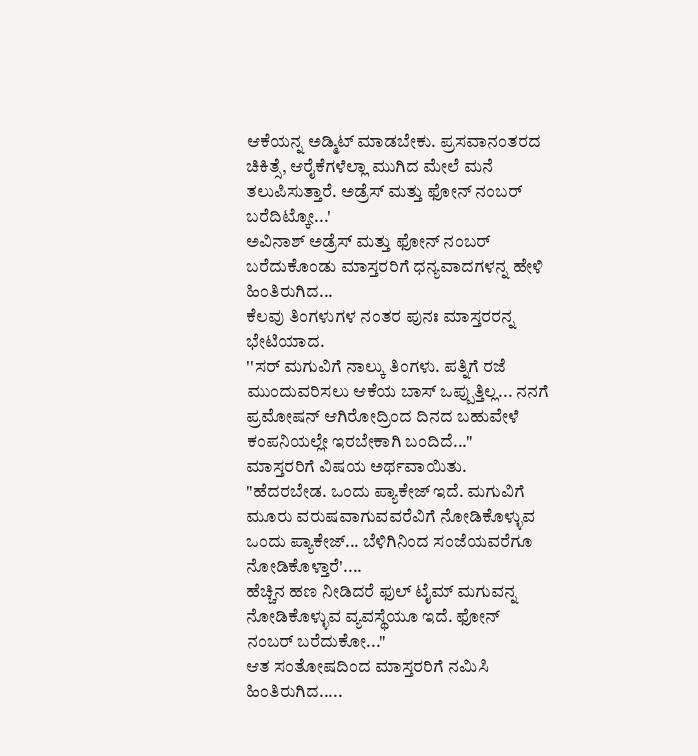ಆಕೆಯನ್ನ ಅಡ್ಮಿಟ್ ಮಾಡಬೇಕು. ಪ್ರಸವಾನಂತರದ ಚಿಕಿತ್ಸೆ, ಆರೈಕೆಗಳೆಲ್ಲಾ ಮುಗಿದ ಮೇಲೆ ಮನೆ ತಲುಪಿಸುತ್ತಾರೆ. ಅಡ್ರೆಸ್ ಮತ್ತು ಫೋನ್ ನಂಬರ್ ಬರೆದಿಟ್ಕೋ...'
ಅವಿನಾಶ್ ಅಡ್ರೆಸ್ ಮತ್ತು ಫೋನ್ ನಂಬರ್ ಬರೆದುಕೊಂಡು ಮಾಸ್ತರರಿಗೆ ಧನ್ಯವಾದಗಳನ್ನ ಹೇಳಿ ಹಿಂತಿರುಗಿದ...
ಕೆಲವು ತಿಂಗಳುಗಳ ನಂತರ ಪುನಃ ಮಾಸ್ತರರನ್ನ ಭೇಟಿಯಾದ.
''ಸರ್ ಮಗುವಿಗೆ ನಾಲ್ಕು ತಿಂಗಳು. ಪತ್ನಿಗೆ ರಜೆ ಮುಂದುವರಿಸಲು ಆಕೆಯ ಬಾಸ್ ಒಪ್ಪುತ್ತಿಲ್ಲ... ನನಗೆ ಪ್ರಮೋಷನ್ ಆಗಿರೋದ್ರಿಂದ ದಿನದ ಬಹುವೇಳೆ ಕಂಪನಿಯಲ್ಲೇ ಇರಬೇಕಾಗಿ ಬಂದಿದೆ..."
ಮಾಸ್ತರರಿಗೆ ವಿಷಯ ಅರ್ಥವಾಯಿತು.
"ಹೆದರಬೇಡ. ಒಂದು ಪ್ಯಾಕೇಜ್ ಇದೆ. ಮಗುವಿಗೆ ಮೂರು ವರುಷವಾಗುವವರೆವಿಗೆ ನೋಡಿಕೊಳ್ಳುವ ಒಂದು ಪ್ಯಾಕೇಜ್... ಬೆಳಿಗಿನಿಂದ ಸಂಜೆಯವರೆಗೂ ನೋಡಿಕೊಳ್ತಾರೆ'....
ಹೆಚ್ಚಿನ ಹಣ ನೀಡಿದರೆ ಫುಲ್ ಟೈಮ್ ಮಗುವನ್ನ ನೋಡಿಕೊಳ್ಳುವ ವ್ಯವಸ್ಥೆಯೂ ಇದೆ. ಫೋನ್ ನಂಬರ್ ಬರೆದುಕೋ..."
ಆತ ಸಂತೋಷದಿಂದ ಮಾಸ್ತರರಿಗೆ ನಮಿಸಿ ಹಿಂತಿರುಗಿದ.....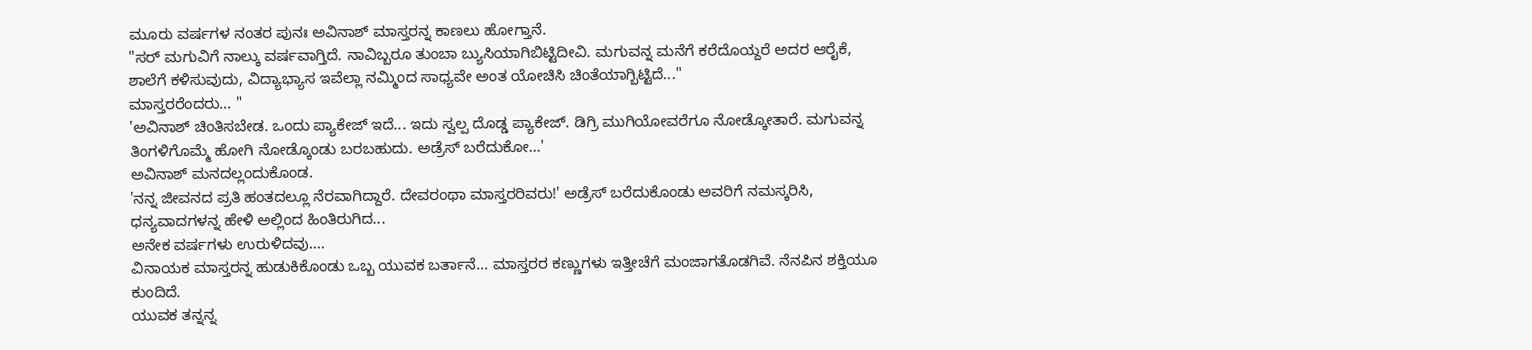ಮೂರು ವರ್ಷಗಳ ನಂತರ ಪುನಃ ಅವಿನಾಶ್ ಮಾಸ್ತರನ್ನ ಕಾಣಲು ಹೋಗ್ತಾನೆ.
"ಸರ್ ಮಗುವಿಗೆ ನಾಲ್ಕು ವರ್ಷವಾಗ್ತಿದೆ. ನಾವಿಬ್ಬರೂ ತುಂಬಾ ಬ್ಯುಸಿಯಾಗಿಬಿಟ್ಟಿದೀವಿ. ಮಗುವನ್ನ ಮನೆಗೆ ಕರೆದೊಯ್ದರೆ ಅದರ ಆರೈಕೆ, ಶಾಲೆಗೆ ಕಳಿಸುವುದು, ವಿದ್ಯಾಭ್ಯಾಸ ಇವೆಲ್ಲಾ ನಮ್ಮಿಂದ ಸಾಧ್ಯವೇ ಅಂತ ಯೋಚಿಸಿ ಚಿಂತೆಯಾಗ್ಬಿಟ್ಟಿದೆ..."
ಮಾಸ್ತರರೆಂದರು... "
'ಅವಿನಾಶ್ ಚಿಂತಿಸಬೇಡ. ಒಂದು ಪ್ಯಾಕೇಜ್ ಇದೆ... ಇದು ಸ್ವಲ್ಪ ದೊಡ್ಡ ಪ್ಯಾಕೇಜ್. ಡಿಗ್ರಿ ಮುಗಿಯೋವರೆಗೂ ನೋಡ್ಕೋತಾರೆ. ಮಗುವನ್ನ ತಿಂಗಳಿಗೊಮ್ಮೆ ಹೋಗಿ ನೋಡ್ಕೊಂಡು ಬರಬಹುದು. ಅಡ್ರೆಸ್ ಬರೆದುಕೋ...'
ಅವಿನಾಶ್ ಮನದಲ್ಲಂದುಕೊಂಡ.
'ನನ್ನ ಜೀವನದ ಪ್ರತಿ ಹಂತದಲ್ಲೂ ನೆರವಾಗಿದ್ದಾರೆ. ದೇವರಂಥಾ ಮಾಸ್ತರರಿವರು!' ಅಡ್ರೆಸ್ ಬರೆದುಕೊಂಡು ಅವರಿಗೆ ನಮಸ್ಕರಿಸಿ, ಧನ್ಯವಾದಗಳನ್ನ ಹೇಳಿ ಅಲ್ಲಿಂದ ಹಿಂತಿರುಗಿದ...
ಅನೇಕ ವರ್ಷಗಳು ಉರುಳಿದವು....
ವಿನಾಯಕ ಮಾಸ್ತರನ್ನ ಹುಡುಕಿಕೊಂಡು ಒಬ್ಬ ಯುವಕ ಬರ್ತಾನೆ... ಮಾಸ್ತರರ ಕಣ್ಣುಗಳು ಇತ್ತೀಚೆಗೆ ಮಂಜಾಗತೊಡಗಿವೆ. ನೆನಪಿನ ಶಕ್ತಿಯೂ ಕುಂದಿದೆ.
ಯುವಕ ತನ್ನನ್ನ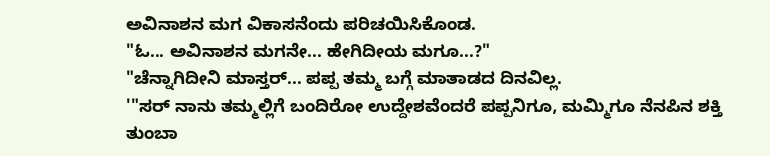ಅವಿನಾಶನ ಮಗ ವಿಕಾಸನೆಂದು ಪರಿಚಯಿಸಿಕೊಂಡ.
"ಓ... ಅವಿನಾಶನ ಮಗನೇ... ಹೇಗಿದೀಯ ಮಗೂ...?"
"ಚೆನ್ನಾಗಿದೀನಿ ಮಾಸ್ತರ್... ಪಪ್ಪ ತಮ್ಮ ಬಗ್ಗೆ ಮಾತಾಡದ ದಿನವಿಲ್ಲ.
'"ಸರ್ ನಾನು ತಮ್ಮಲ್ಲಿಗೆ ಬಂದಿರೋ ಉದ್ದೇಶವೆಂದರೆ ಪಪ್ಪನಿಗೂ, ಮಮ್ಮಿಗೂ ನೆನಪಿನ ಶಕ್ತಿ ತುಂಬಾ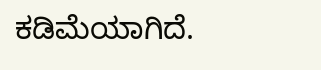ಕಡಿಮೆಯಾಗಿದೆ.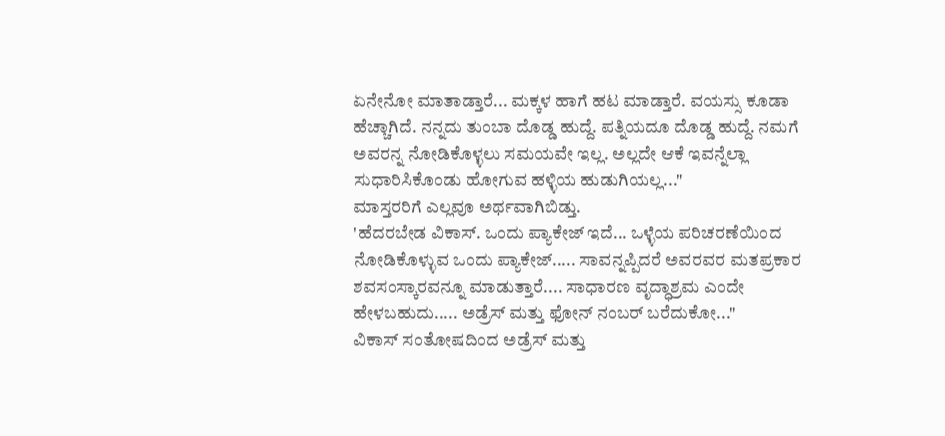ಏನೇನೋ ಮಾತಾಡ್ತಾರೆ... ಮಕ್ಕಳ ಹಾಗೆ ಹಟ ಮಾಡ್ತಾರೆ. ವಯಸ್ಸು ಕೂಡಾ ಹೆಚ್ಚಾಗಿದೆ. ನನ್ನದು ತುಂಬಾ ದೊಡ್ಡ ಹುದ್ದೆ. ಪತ್ನಿಯದೂ ದೊಡ್ಡ ಹುದ್ದೆ. ನಮಗೆ ಅವರನ್ನ ನೋಡಿಕೊಳ್ಳಲು ಸಮಯವೇ ಇಲ್ಲ. ಅಲ್ಲದೇ ಆಕೆ ಇವನ್ನೆಲ್ಲಾ ಸುಧಾರಿಸಿಕೊಂಡು ಹೋಗುವ ಹಳ್ಳಿಯ ಹುಡುಗಿಯಲ್ಲ..."
ಮಾಸ್ತರರಿಗೆ ಎಲ್ಲವೂ ಅರ್ಥವಾಗಿಬಿಡ್ತು.
'ಹೆದರಬೇಡ ವಿಕಾಸ್. ಒಂದು ಪ್ಯಾಕೇಜ್ ಇದೆ... ಒಳ್ಳೆಯ ಪರಿಚರಣೆಯಿಂದ ನೋಡಿಕೊಳ್ಳುವ ಒಂದು ಪ್ಯಾಕೇಜ್..... ಸಾವನ್ನಪ್ಪಿದರೆ ಅವರವರ ಮತಪ್ರಕಾರ ಶವಸಂಸ್ಕಾರವನ್ನೂ ಮಾಡುತ್ತಾರೆ.... ಸಾಧಾರಣ ವೃದ್ಧಾಶ್ರಮ ಎಂದೇ ಹೇಳಬಹುದು..... ಅಡ್ರೆಸ್ ಮತ್ತು ಫೋನ್ ನಂಬರ್ ಬರೆದುಕೋ..."
ವಿಕಾಸ್ ಸಂತೋಷದಿಂದ ಅಡ್ರೆಸ್ ಮತ್ತು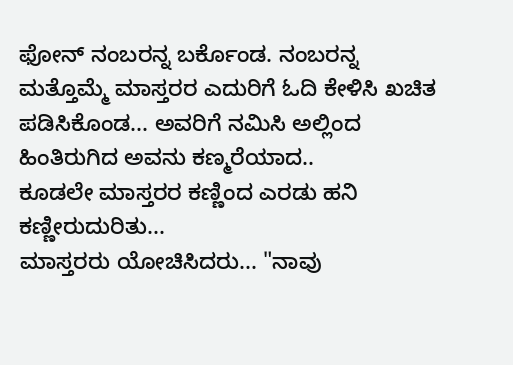ಫೋನ್ ನಂಬರನ್ನ ಬರ್ಕೊಂಡ. ನಂಬರನ್ನ ಮತ್ತೊಮ್ಮೆ ಮಾಸ್ತರರ ಎದುರಿಗೆ ಓದಿ ಕೇಳಿಸಿ ಖಚಿತ ಪಡಿಸಿಕೊಂಡ... ಅವರಿಗೆ ನಮಿಸಿ ಅಲ್ಲಿಂದ ಹಿಂತಿರುಗಿದ ಅವನು ಕಣ್ಮರೆಯಾದ..
ಕೂಡಲೇ ಮಾಸ್ತರರ ಕಣ್ಣಿಂದ ಎರಡು ಹನಿ ಕಣ್ಣೀರುದುರಿತು...
ಮಾಸ್ತರರು ಯೋಚಿಸಿದರು... "ನಾವು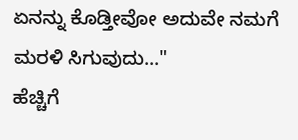ಏನನ್ನು ಕೊಡ್ತೀವೋ ಅದುವೇ ನಮಗೆ ಮರಳಿ ಸಿಗುವುದು..."
ಹೆಚ್ಚಿಗೆ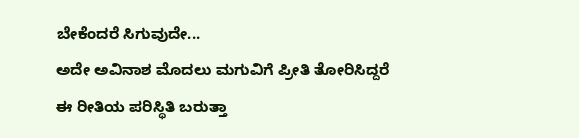ಬೇಕೆಂದರೆ ಸಿಗುವುದೇ...
ಅದೇ ಅವಿನಾಶ ಮೊದಲು ಮಗುವಿಗೆ ಪ್ರೀತಿ ತೋರಿಸಿದ್ದರೆ
ಈ ರೀತಿಯ ಪರಿಸ್ಥಿತಿ ಬರುತ್ತಾ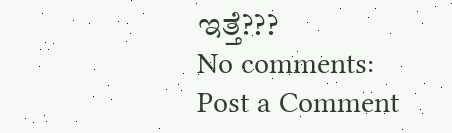ಇತ್ತೆ???
No comments:
Post a Comment